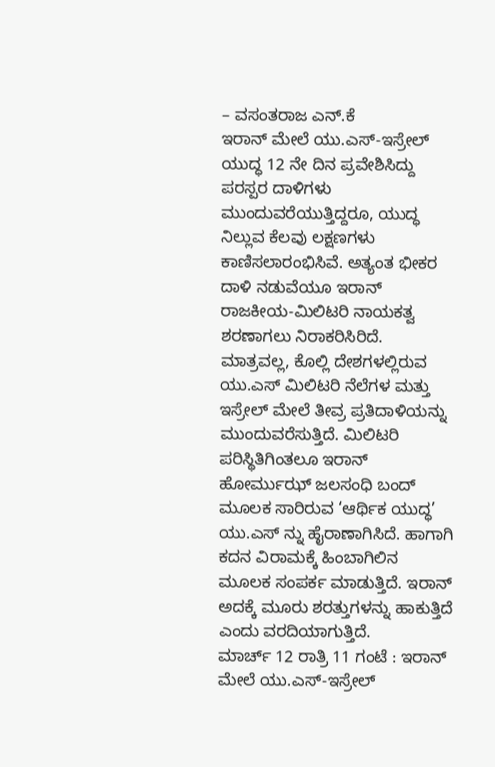– ವಸಂತರಾಜ ಎನ್.ಕೆ
ಇರಾನ್ ಮೇಲೆ ಯು.ಎಸ್-ಇಸ್ರೇಲ್ ಯುದ್ಧ 12 ನೇ ದಿನ ಪ್ರವೇಶಿಸಿದ್ದು ಪರಸ್ಪರ ದಾಳಿಗಳು ಮುಂದುವರೆಯುತ್ತಿದ್ದರೂ, ಯುದ್ಧ ನಿಲ್ಲುವ ಕೆಲವು ಲಕ್ಷಣಗಳು ಕಾಣಿಸಲಾರಂಭಿಸಿವೆ. ಅತ್ಯಂತ ಭೀಕರ ದಾಳಿ ನಡುವೆಯೂ ಇರಾನ್ ರಾಜಕೀಯ-ಮಿಲಿಟರಿ ನಾಯಕತ್ವ ಶರಣಾಗಲು ನಿರಾಕರಿಸಿರಿದೆ. ಮಾತ್ರವಲ್ಲ, ಕೊಲ್ಲಿ ದೇಶಗಳಲ್ಲಿರುವ ಯು.ಎಸ್ ಮಿಲಿಟರಿ ನೆಲೆಗಳ ಮತ್ತು ಇಸ್ರೇಲ್ ಮೇಲೆ ತೀವ್ರ ಪ್ರತಿದಾಳಿಯನ್ನು ಮುಂದುವರೆಸುತ್ತಿದೆ. ಮಿಲಿಟರಿ ಪರಿಸ್ಥಿತಿಗಿಂತಲೂ ಇರಾನ್ ಹೋರ್ಮುಝ್ ಜಲಸಂಧಿ ಬಂದ್ ಮೂಲಕ ಸಾರಿರುವ ‘ಆರ್ಥಿಕ ಯುದ್ಧ’ ಯು.ಎಸ್ ನ್ನು ಹೈರಾಣಾಗಿಸಿದೆ. ಹಾಗಾಗಿ ಕದನ ವಿರಾಮಕ್ಕೆ ಹಿಂಬಾಗಿಲಿನ ಮೂಲಕ ಸಂಪರ್ಕ ಮಾಡುತ್ತಿದೆ. ಇರಾನ್ ಅದಕ್ಕೆ ಮೂರು ಶರತ್ತುಗಳನ್ನು ಹಾಕುತ್ತಿದೆ ಎಂದು ವರದಿಯಾಗುತ್ತಿದೆ.
ಮಾರ್ಚ್ 12 ರಾತ್ರಿ 11 ಗಂಟೆ : ಇರಾನ್ ಮೇಲೆ ಯು.ಎಸ್-ಇಸ್ರೇಲ್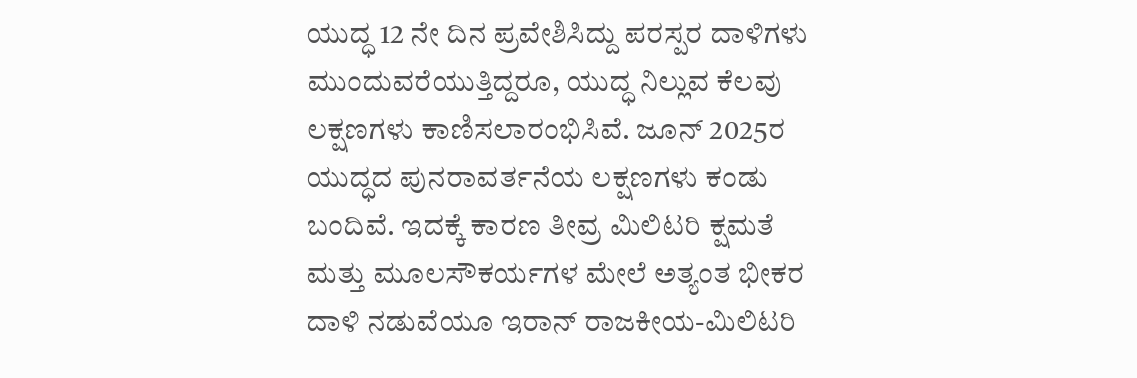ಯುದ್ಧ 12 ನೇ ದಿನ ಪ್ರವೇಶಿಸಿದ್ದು ಪರಸ್ಪರ ದಾಳಿಗಳು ಮುಂದುವರೆಯುತ್ತಿದ್ದರೂ, ಯುದ್ಧ ನಿಲ್ಲುವ ಕೆಲವು ಲಕ್ಷಣಗಳು ಕಾಣಿಸಲಾರಂಭಿಸಿವೆ. ಜೂನ್ 2025ರ ಯುದ್ಧದ ಪುನರಾವರ್ತನೆಯ ಲಕ್ಷಣಗಳು ಕಂಡು ಬಂದಿವೆ. ಇದಕ್ಕೆ ಕಾರಣ ತೀವ್ರ ಮಿಲಿಟರಿ ಕ್ಷಮತೆ ಮತ್ತು ಮೂಲಸೌಕರ್ಯಗಳ ಮೇಲೆ ಅತ್ಯಂತ ಭೀಕರ ದಾಳಿ ನಡುವೆಯೂ ಇರಾನ್ ರಾಜಕೀಯ-ಮಿಲಿಟರಿ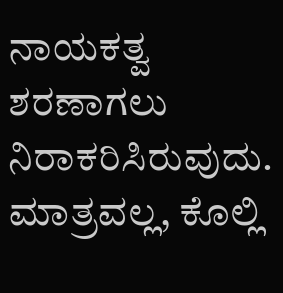ನಾಯಕತ್ವ ಶರಣಾಗಲು ನಿರಾಕರಿಸಿರುವುದು. ಮಾತ್ರವಲ್ಲ, ಕೊಲ್ಲಿ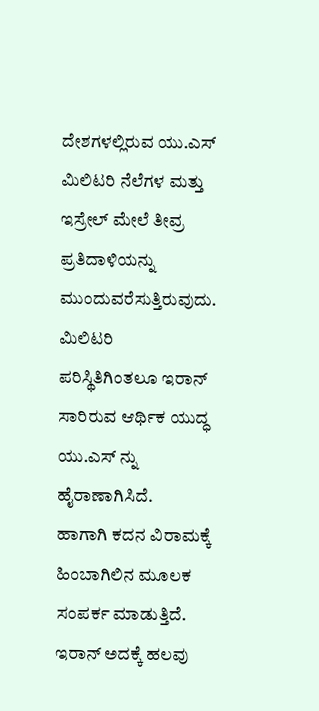ದೇಶಗಳಲ್ಲಿರುವ ಯು.ಎಸ್ ಮಿಲಿಟರಿ ನೆಲೆಗಳ ಮತ್ತು ಇಸ್ರೇಲ್ ಮೇಲೆ ತೀವ್ರ ಪ್ರತಿದಾಳಿಯನ್ನು ಮುಂದುವರೆಸುತ್ತಿರುವುದು. ಮಿಲಿಟರಿ ಪರಿಸ್ಥಿತಿಗಿಂತಲೂ ಇರಾನ್ ಸಾರಿರುವ ಆರ್ಥಿಕ ಯುದ್ಧ ಯು.ಎಸ್ ನ್ನು ಹೈರಾಣಾಗಿಸಿದೆ.
ಹಾಗಾಗಿ ಕದನ ವಿರಾಮಕ್ಕೆ ಹಿಂಬಾಗಿಲಿನ ಮೂಲಕ ಸಂಪರ್ಕ ಮಾಡುತ್ತಿದೆ. ಇರಾನ್ ಅದಕ್ಕೆ ಹಲವು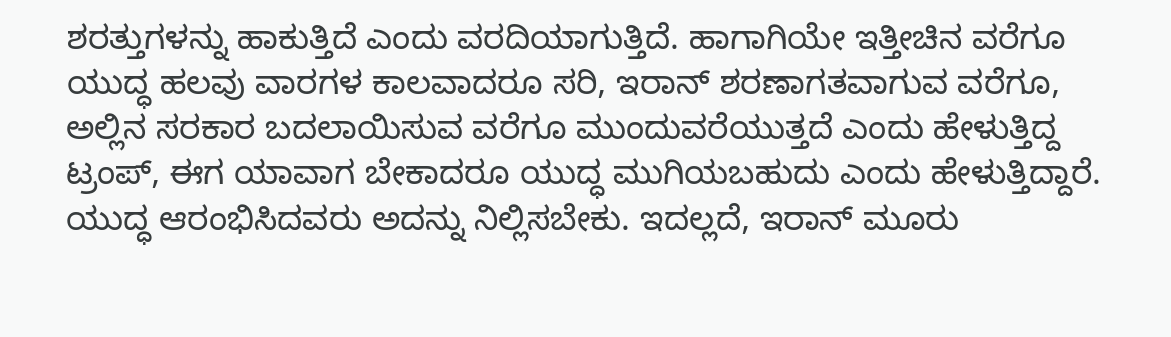ಶರತ್ತುಗಳನ್ನು ಹಾಕುತ್ತಿದೆ ಎಂದು ವರದಿಯಾಗುತ್ತಿದೆ. ಹಾಗಾಗಿಯೇ ಇತ್ತೀಚಿನ ವರೆಗೂ ಯುದ್ಧ ಹಲವು ವಾರಗಳ ಕಾಲವಾದರೂ ಸರಿ, ಇರಾನ್ ಶರಣಾಗತವಾಗುವ ವರೆಗೂ, ಅಲ್ಲಿನ ಸರಕಾರ ಬದಲಾಯಿಸುವ ವರೆಗೂ ಮುಂದುವರೆಯುತ್ತದೆ ಎಂದು ಹೇಳುತ್ತಿದ್ದ ಟ್ರಂಪ್, ಈಗ ಯಾವಾಗ ಬೇಕಾದರೂ ಯುದ್ಧ ಮುಗಿಯಬಹುದು ಎಂದು ಹೇಳುತ್ತಿದ್ದಾರೆ. ಯುದ್ಧ ಆರಂಭಿಸಿದವರು ಅದನ್ನು ನಿಲ್ಲಿಸಬೇಕು. ಇದಲ್ಲದೆ, ಇರಾನ್ ಮೂರು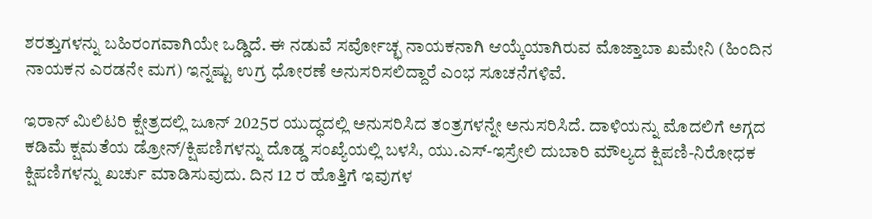ಶರತ್ತುಗಳನ್ನು ಬಹಿರಂಗವಾಗಿಯೇ ಒಡ್ಡಿದೆ. ಈ ನಡುವೆ ಸರ್ವೋಚ್ಛ ನಾಯಕನಾಗಿ ಆಯ್ಕೆಯಾಗಿರುವ ಮೊಜ್ತಾಬಾ ಖಮೇನಿ (ಹಿಂದಿನ ನಾಯಕನ ಎರಡನೇ ಮಗ) ಇನ್ನಷ್ಟು ಉಗ್ರ ಧೋರಣೆ ಅನುಸರಿಸಲಿದ್ದಾರೆ ಎಂಭ ಸೂಚನೆಗಳಿವೆ.

ಇರಾನ್ ಮಿಲಿಟರಿ ಕ್ಷೇತ್ರದಲ್ಲಿ ಜೂನ್ 2025ರ ಯುದ್ಧದಲ್ಲಿ ಅನುಸರಿಸಿದ ತಂತ್ರಗಳನ್ನೇ ಅನುಸರಿಸಿದೆ. ದಾಳಿಯನ್ನು ಮೊದಲಿಗೆ ಅಗ್ಗದ ಕಡಿಮೆ ಕ್ಷಮತೆಯ ಡ್ರೋನ್/ಕ್ಷಿಪಣಿಗಳನ್ನು ದೊಡ್ಡ ಸಂಖ್ಯೆಯಲ್ಲಿ ಬಳಸಿ, ಯು.ಎಸ್-ಇಸ್ರೇಲಿ ದುಬಾರಿ ಮೌಲ್ಯದ ಕ್ಷಿಪಣಿ-ನಿರೋಧಕ ಕ್ಷಿಪಣಿಗಳನ್ನು ಖರ್ಚು ಮಾಡಿಸುವುದು. ದಿನ 12 ರ ಹೊತ್ತಿಗೆ ಇವುಗಳ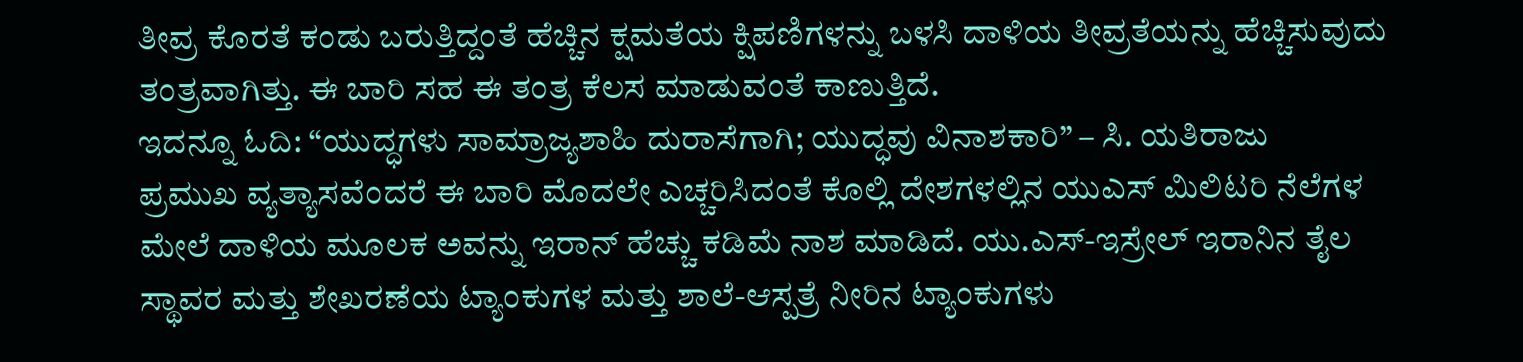ತೀವ್ರ ಕೊರತೆ ಕಂಡು ಬರುತ್ತಿದ್ದಂತೆ ಹೆಚ್ಚಿನ ಕ್ಷಮತೆಯ ಕ್ಷಿಪಣಿಗಳನ್ನು ಬಳಸಿ ದಾಳಿಯ ತೀವ್ರತೆಯನ್ನು ಹೆಚ್ಚಿಸುವುದು ತಂತ್ರವಾಗಿತ್ತು. ಈ ಬಾರಿ ಸಹ ಈ ತಂತ್ರ ಕೆಲಸ ಮಾಡುವಂತೆ ಕಾಣುತ್ತಿದೆ.
ಇದನ್ನೂ ಓದಿ: “ಯುದ್ಧಗಳು ಸಾಮ್ರಾಜ್ಯಶಾಹಿ ದುರಾಸೆಗಾಗಿ; ಯುದ್ಧವು ವಿನಾಶಕಾರಿ” – ಸಿ. ಯತಿರಾಜು
ಪ್ರಮುಖ ವ್ಯತ್ಯಾಸವೆಂದರೆ ಈ ಬಾರಿ ಮೊದಲೇ ಎಚ್ಚರಿಸಿದಂತೆ ಕೊಲ್ಲಿ ದೇಶಗಳಲ್ಲಿನ ಯುಎಸ್ ಮಿಲಿಟರಿ ನೆಲೆಗಳ ಮೇಲೆ ದಾಳಿಯ ಮೂಲಕ ಅವನ್ನು ಇರಾನ್ ಹೆಚ್ಚು ಕಡಿಮೆ ನಾಶ ಮಾಡಿದೆ. ಯು.ಎಸ್-ಇಸ್ರೇಲ್ ಇರಾನಿನ ತೈಲ ಸ್ಥಾವರ ಮತ್ತು ಶೇಖರಣೆಯ ಟ್ಯಾಂಕುಗಳ ಮತ್ತು ಶಾಲೆ-ಆಸ್ಪತ್ರೆ ನೀರಿನ ಟ್ಯಾಂಕುಗಳು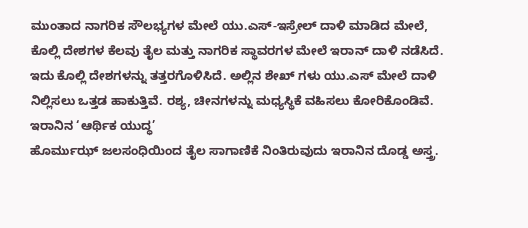ಮುಂತಾದ ನಾಗರಿಕ ಸೌಲಭ್ಯಗಳ ಮೇಲೆ ಯು.ಎಸ್-ಇಸ್ರೇಲ್ ದಾಳಿ ಮಾಡಿದ ಮೇಲೆ, ಕೊಲ್ಲಿ ದೇಶಗಳ ಕೆಲವು ತೈಲ ಮತ್ತು ನಾಗರಿಕ ಸ್ಥಾವರಗಳ ಮೇಲೆ ಇರಾನ್ ದಾಳಿ ನಡೆಸಿದೆ. ಇದು ಕೊಲ್ಲಿ ದೇಶಗಳನ್ನು ತತ್ತರಗೊಳಿಸಿದೆ. ಅಲ್ಲಿನ ಶೇಖ್ ಗಳು ಯು.ಎಸ್ ಮೇಲೆ ದಾಳಿ ನಿಲ್ಲಿಸಲು ಒತ್ತಡ ಹಾಕುತ್ತಿವೆ. ರಶ್ಯ, ಚೀನಗಳನ್ನು ಮಧ್ಯಸ್ಥಿಕೆ ವಹಿಸಲು ಕೋರಿಕೊಂಡಿವೆ.
ಇರಾನಿನ ‘ಆರ್ಥಿಕ ಯುದ್ಧ’
ಹೊರ್ಮುಝ್ ಜಲಸಂಧಿಯಿಂದ ತೈಲ ಸಾಗಾಣಿಕೆ ನಿಂತಿರುವುದು ಇರಾನಿನ ದೊಡ್ಡ ಅಸ್ತ್ರ.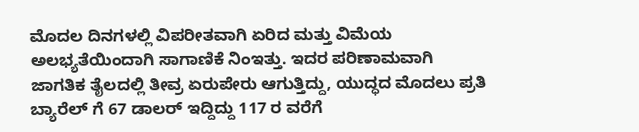ಮೊದಲ ದಿನಗಳಲ್ಲಿ ವಿಪರೀತವಾಗಿ ಏರಿದ ಮತ್ತು ವಿಮೆಯ ಅಲಭ್ಯತೆಯಿಂದಾಗಿ ಸಾಗಾಣಿಕೆ ನಿಂಇತ್ತು. ಇದರ ಪರಿಣಾಮವಾಗಿ ಜಾಗತಿಕ ತೈಲದಲ್ಲಿ ತೀವ್ರ ಏರುಪೇರು ಆಗುತ್ತಿದ್ದು, ಯುದ್ಧದ ಮೊದಲು ಪ್ರತಿ ಬ್ಯಾರೆಲ್ ಗೆ 67 ಡಾಲರ್ ಇದ್ದಿದ್ದು 117 ರ ವರೆಗೆ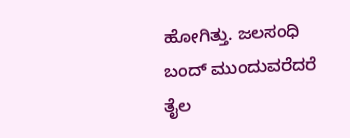ಹೋಗಿತ್ತು. ಜಲಸಂಧಿ ಬಂದ್ ಮುಂದುವರೆದರೆ ತೈಲ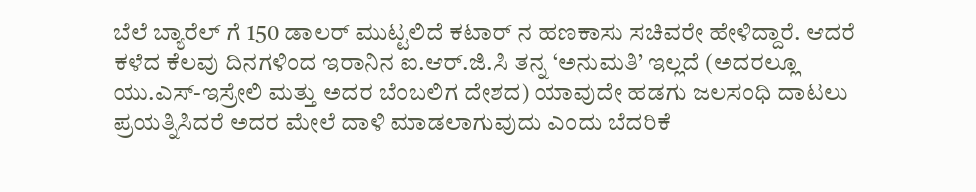ಬೆಲೆ ಬ್ಯಾರೆಲ್ ಗೆ 150 ಡಾಲರ್ ಮುಟ್ಟಲಿದೆ ಕಟಾರ್ ನ ಹಣಕಾಸು ಸಚಿವರೇ ಹೇಳಿದ್ದಾರೆ. ಆದರೆ ಕಳೆದ ಕೆಲವು ದಿನಗಳಿಂದ ಇರಾನಿನ ಐ.ಆರ್.ಜಿ.ಸಿ ತನ್ನ ‘ಅನುಮತಿ’ ಇಲ್ಲದೆ (ಅದರಲ್ಲೂ ಯು.ಎಸ್-ಇಸ್ರೇಲಿ ಮತ್ತು ಅದರ ಬೆಂಬಲಿಗ ದೇಶದ) ಯಾವುದೇ ಹಡಗು ಜಲಸಂಧಿ ದಾಟಲು ಪ್ರಯತ್ನಿಸಿದರೆ ಅದರ ಮೇಲೆ ದಾಳಿ ಮಾಡಲಾಗುವುದು ಎಂದು ಬೆದರಿಕೆ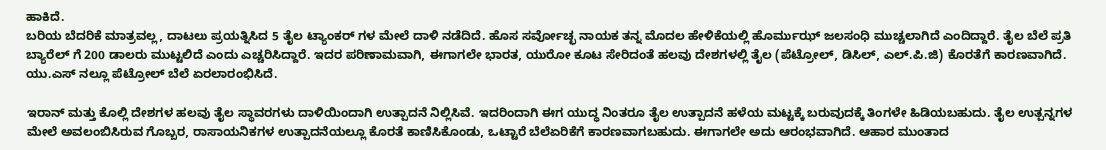ಹಾಕಿದೆ.
ಬರಿಯ ಬೆದರಿಕೆ ಮಾತ್ರವಲ್ಲ, ದಾಟಲು ಪ್ರಯತ್ನಿಸಿದ 5 ತೈಲ ಟ್ಯಾಂಕರ್ ಗಳ ಮೇಲೆ ದಾಳಿ ನಡೆದಿದೆ. ಹೊಸ ಸರ್ವೋಚ್ಛ ನಾಯಕ ತನ್ನ ಮೊದಲ ಹೇಳಿಕೆಯಲ್ಲಿ ಹೊರ್ಮುಝ್ ಜಲಸಂಧಿ ಮುಚ್ಚಲಾಗಿದೆ ಎಂದಿದ್ದಾರೆ. ತೈಲ ಬೆಲೆ ಪ್ರತಿ ಬ್ಯಾರೆಲ್ ಗೆ 200 ಡಾಲರು ಮುಟ್ಟಲಿದೆ ಎಂದು ಎಚ್ಚರಿಸಿದ್ದಾರೆ. ಇದರ ಪರಿಣಾಮವಾಗಿ, ಈಗಾಗಲೇ ಭಾರತ, ಯುರೋ ಕೂಟ ಸೇರಿದಂತೆ ಹಲವು ದೇಶಗಳಲ್ಲಿ ತೈಲ (ಪೆಟ್ರೋಲ್, ಡಿಸಿಲ್, ಎಲ್.ಪಿ.ಜಿ) ಕೊರತೆಗೆ ಕಾರಣವಾಗಿದೆ. ಯು.ಎಸ್ ನಲ್ಲೂ ಪೆಟ್ರೋಲ್ ಬೆಲೆ ಏರಲಾರಂಭಿಸಿದೆ.

ಇರಾನ್ ಮತ್ತು ಕೊಲ್ಲಿ ದೇಶಗಳ ಹಲವು ತೈಲ ಸ್ಥಾವರಗಳು ದಾಳಿಯಿಂದಾಗಿ ಉತ್ಪಾದನೆ ನಿಲ್ಲಿಸಿವೆ. ಇದರಿಂದಾಗಿ ಈಗ ಯುದ್ಧ ನಿಂತರೂ ತೈಲ ಉತ್ಪಾದನೆ ಹಳೆಯ ಮಟ್ಟಕ್ಕೆ ಬರುವುದಕ್ಕೆ ತಿಂಗಳೇ ಹಿಡಿಯಬಹುದು. ತೈಲ ಉತ್ಪನ್ನಗಳ ಮೇಲೆ ಅವಲಂಬಿಸಿರುವ ಗೊಬ್ಬರ, ರಾಸಾಯನಿಕಗಳ ಉತ್ಪಾದನೆಯಲ್ಲೂ ಕೊರತೆ ಕಾಣಿಸಿಕೊಂಡು, ಒಟ್ಟಾರೆ ಬೆಲೆಏರಿಕೆಗೆ ಕಾರಣವಾಗಬಹುದು. ಈಗಾಗಲೇ ಅದು ಆರಂಭವಾಗಿದೆ. ಆಹಾರ ಮುಂತಾದ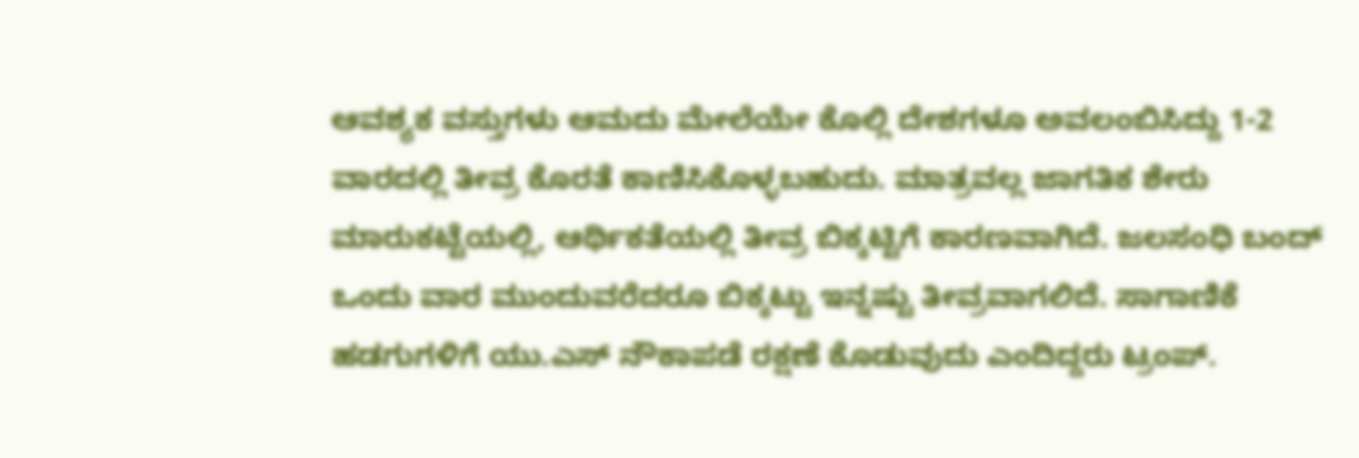ಆವಶ್ಯಕ ವಸ್ತುಗಳು ಆಮದು ಮೇಲೆಯೇ ಕೊಲ್ಲಿ ದೇಶಗಳೂ ಅವಲಂಬಿಸಿದ್ದು 1-2 ವಾರದಲ್ಲಿ ತೀವ್ರ ಕೊರತೆ ಕಾಣಿಸಿಕೊಳ್ಳಬಹುದು. ಮಾತ್ರವಲ್ಲ ಜಾಗತಿಕ ಶೇರು ಮಾರುಕಟ್ಟೆಯಲ್ಲಿ, ಆರ್ಥಿಕತೆಯಲ್ಲಿ ತೀವ್ರ ಬಿಕ್ಕಟ್ಟಿಗೆ ಕಾರಣವಾಗಿದೆ. ಜಲಸಂಧಿ ಬಂದ್ ಒಂದು ವಾರ ಮುಂದುವರೆದರೂ ಬಿಕ್ಕಟ್ಟು ಇನ್ನಷ್ಟು ತೀವ್ರವಾಗಲಿದೆ. ಸಾಗಾಣಿಕೆ ಹಡಗುಗಳಿಗೆ ಯು.ಎಸ್ ನೌಕಾಪಡೆ ರಕ್ಷಣೆ ಕೊಡುವುದು ಎಂದಿದ್ದರು ಟ್ರಂಪ್.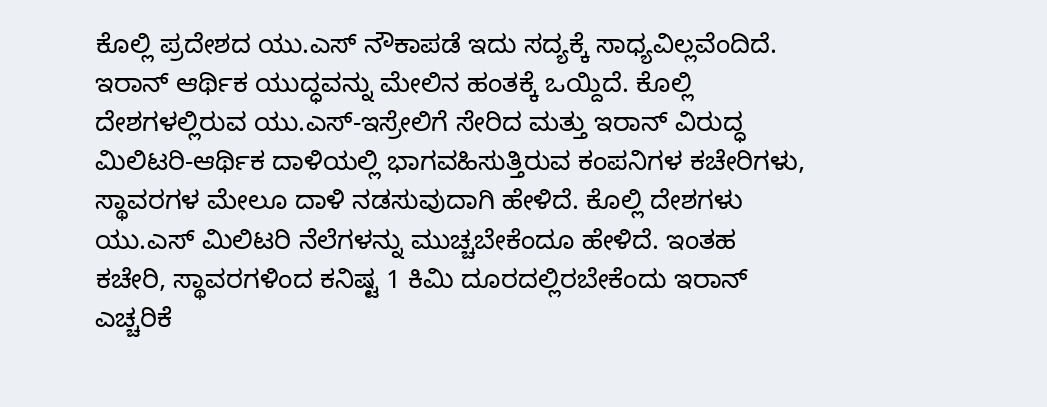ಕೊಲ್ಲಿ ಪ್ರದೇಶದ ಯು.ಎಸ್ ನೌಕಾಪಡೆ ಇದು ಸದ್ಯಕ್ಕೆ ಸಾಧ್ಯವಿಲ್ಲವೆಂದಿದೆ.
ಇರಾನ್ ಆರ್ಥಿಕ ಯುದ್ಧವನ್ನು ಮೇಲಿನ ಹಂತಕ್ಕೆ ಒಯ್ದಿದೆ. ಕೊಲ್ಲಿ ದೇಶಗಳಲ್ಲಿರುವ ಯು.ಎಸ್-ಇಸ್ರೇಲಿಗೆ ಸೇರಿದ ಮತ್ತು ಇರಾನ್ ವಿರುದ್ಧ ಮಿಲಿಟರಿ-ಆರ್ಥಿಕ ದಾಳಿಯಲ್ಲಿ ಭಾಗವಹಿಸುತ್ತಿರುವ ಕಂಪನಿಗಳ ಕಚೇರಿಗಳು, ಸ್ಥಾವರಗಳ ಮೇಲೂ ದಾಳಿ ನಡಸುವುದಾಗಿ ಹೇಳಿದೆ. ಕೊಲ್ಲಿ ದೇಶಗಳು ಯು.ಎಸ್ ಮಿಲಿಟರಿ ನೆಲೆಗಳನ್ನು ಮುಚ್ಚಬೇಕೆಂದೂ ಹೇಳಿದೆ. ಇಂತಹ ಕಚೇರಿ, ಸ್ಥಾವರಗಳಿಂದ ಕನಿಷ್ಟ 1 ಕಿಮಿ ದೂರದಲ್ಲಿರಬೇಕೆಂದು ಇರಾನ್ ಎಚ್ಚರಿಕೆ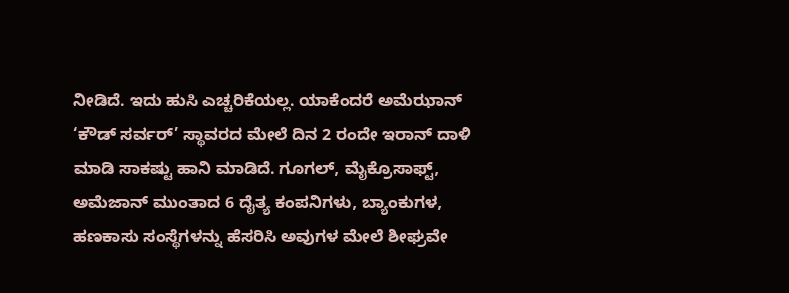ನೀಡಿದೆ. ಇದು ಹುಸಿ ಎಚ್ಚರಿಕೆಯಲ್ಲ. ಯಾಕೆಂದರೆ ಅಮೆಝಾನ್ ‘ಕೌಡ್ ಸರ್ವರ್’ ಸ್ಥಾವರದ ಮೇಲೆ ದಿನ 2 ರಂದೇ ಇರಾನ್ ದಾಳಿ ಮಾಡಿ ಸಾಕಷ್ಟು ಹಾನಿ ಮಾಡಿದೆ. ಗೂಗಲ್, ಮೈಕ್ರೊಸಾಫ್ಟ್, ಅಮೆಜಾನ್ ಮುಂತಾದ 6 ದೈತ್ಯ ಕಂಪನಿಗಳು, ಬ್ಯಾಂಕುಗಳ, ಹಣಕಾಸು ಸಂಸ್ಥೆಗಳನ್ನು ಹೆಸರಿಸಿ ಅವುಗಳ ಮೇಲೆ ಶೀಘ್ರವೇ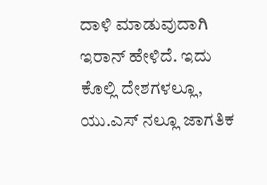ದಾಳಿ ಮಾಡುವುದಾಗಿ ಇರಾನ್ ಹೇಳಿದೆ. ಇದು ಕೊಲ್ಲಿ ದೇಶಗಳಲ್ಲೂ, ಯು.ಎಸ್ ನಲ್ಲೂ ಜಾಗತಿಕ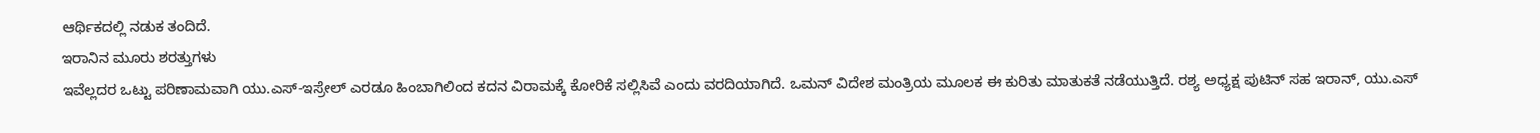ಆರ್ಥಿಕದಲ್ಲಿ ನಡುಕ ತಂದಿದೆ.
ಇರಾನಿನ ಮೂರು ಶರತ್ತುಗಳು
ಇವೆಲ್ಲದರ ಒಟ್ಟು ಪರಿಣಾಮವಾಗಿ ಯು.ಎಸ್-ಇಸ್ರೇಲ್ ಎರಡೂ ಹಿಂಬಾಗಿಲಿಂದ ಕದನ ವಿರಾಮಕ್ಕೆ ಕೋರಿಕೆ ಸಲ್ಲಿಸಿವೆ ಎಂದು ವರದಿಯಾಗಿದೆ. ಒಮನ್ ವಿದೇಶ ಮಂತ್ರಿಯ ಮೂಲಕ ಈ ಕುರಿತು ಮಾತುಕತೆ ನಡೆಯುತ್ತಿದೆ. ರಶ್ಯ ಅಧ್ಯಕ್ಷ ಪುಟಿನ್ ಸಹ ಇರಾನ್, ಯು.ಎಸ್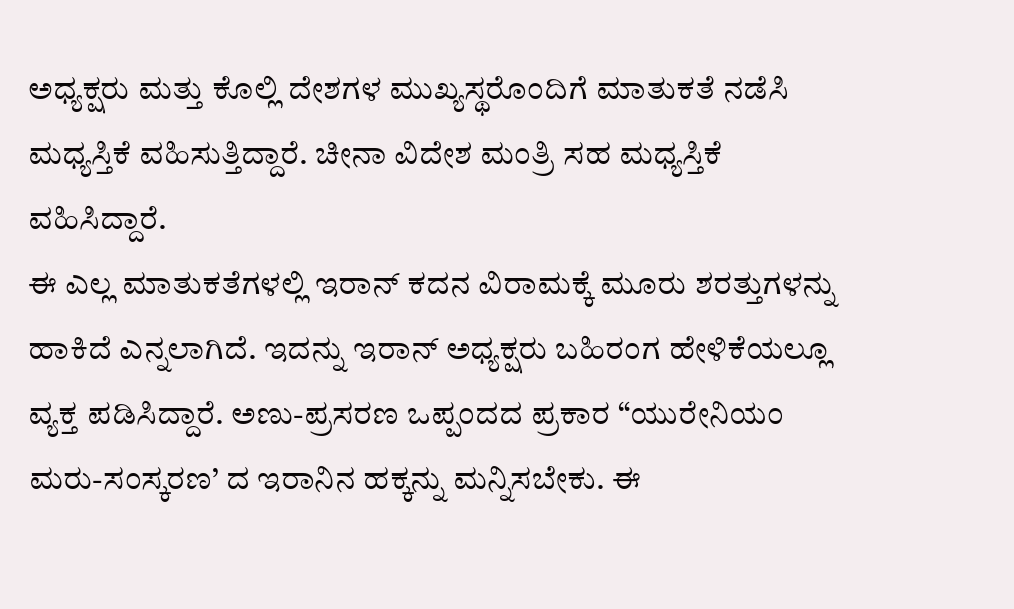ಅಧ್ಯಕ್ಷರು ಮತ್ತು ಕೊಲ್ಲಿ ದೇಶಗಳ ಮುಖ್ಯಸ್ಥರೊಂದಿಗೆ ಮಾತುಕತೆ ನಡೆಸಿ ಮಧ್ಯಸ್ತಿಕೆ ವಹಿಸುತ್ತಿದ್ದಾರೆ. ಚೀನಾ ವಿದೇಶ ಮಂತ್ರಿ ಸಹ ಮಧ್ಯಸ್ತಿಕೆ ವಹಿಸಿದ್ದಾರೆ.
ಈ ಎಲ್ಲ ಮಾತುಕತೆಗಳಲ್ಲಿ ಇರಾನ್ ಕದನ ವಿರಾಮಕ್ಕೆ ಮೂರು ಶರತ್ತುಗಳನ್ನು ಹಾಕಿದೆ ಎನ್ನಲಾಗಿದೆ. ಇದನ್ನು ಇರಾನ್ ಅಧ್ಯಕ್ಷರು ಬಹಿರಂಗ ಹೇಳಿಕೆಯಲ್ಲೂ ವ್ಯಕ್ತ ಪಡಿಸಿದ್ದಾರೆ. ಅಣು-ಪ್ರಸರಣ ಒಪ್ಪಂದದ ಪ್ರಕಾರ “ಯುರೇನಿಯಂ ಮರು-ಸಂಸ್ಕರಣ’ ದ ಇರಾನಿನ ಹಕ್ಕನ್ನು ಮನ್ನಿಸಬೇಕು. ಈ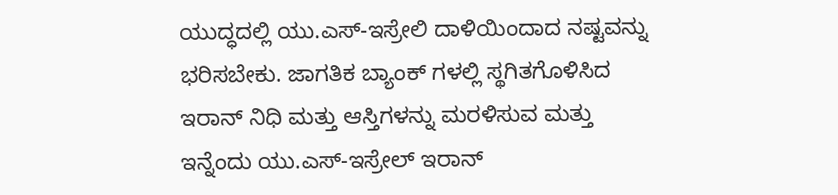ಯುದ್ಧದಲ್ಲಿ ಯು.ಎಸ್-ಇಸ್ರೇಲಿ ದಾಳಿಯಿಂದಾದ ನಷ್ಟವನ್ನು ಭರಿಸಬೇಕು. ಜಾಗತಿಕ ಬ್ಯಾಂಕ್ ಗಳಲ್ಲಿ ಸ್ಥಗಿತಗೊಳಿಸಿದ ಇರಾನ್ ನಿಧಿ ಮತ್ತು ಆಸ್ತಿಗಳನ್ನು ಮರಳಿಸುವ ಮತ್ತು ಇನ್ನೆಂದು ಯು.ಎಸ್-ಇಸ್ರೇಲ್ ಇರಾನ್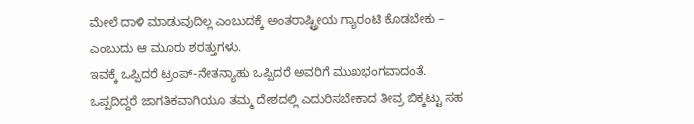ಮೇಲೆ ದಾಳಿ ಮಾಡುವುದಿಲ್ಲ ಎಂಬುದಕ್ಕೆ ಅಂತರಾಷ್ಟ್ರೀಯ ಗ್ಯಾರಂಟಿ ಕೊಡಬೇಕು – ಎಂಬುದು ಆ ಮೂರು ಶರತ್ತುಗಳು.
ಇವಕ್ಕೆ ಒಪ್ಪಿದರೆ ಟ್ರಂಪ್-ನೇತನ್ಯಾಹು ಒಪ್ಪಿದರೆ ಅವರಿಗೆ ಮುಖಭಂಗವಾದಂತೆ. ಒಪ್ಪದಿದ್ದರೆ ಜಾಗತಿಕವಾಗಿಯೂ ತಮ್ಮ ದೇಶದಲ್ಲಿ ಎದುರಿಸಬೇಕಾದ ತೀವ್ರ ಬಿಕ್ಕಟ್ಟು ಸಹ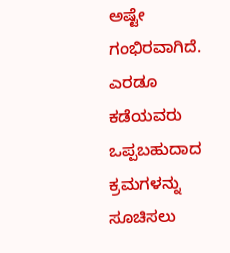ಅಷ್ಟೇ ಗಂಭಿರವಾಗಿದೆ. ಎರಡೂ ಕಡೆಯವರು ಒಪ್ಪಬಹುದಾದ ಕ್ರಮಗಳನ್ನು ಸೂಚಿಸಲು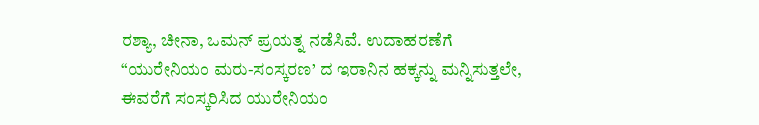ರಶ್ಯಾ, ಚೀನಾ, ಒಮನ್ ಪ್ರಯತ್ನ ನಡೆಸಿವೆ. ಉದಾಹರಣೆಗೆ “ಯುರೇನಿಯಂ ಮರು-ಸಂಸ್ಕರಣ’ ದ ಇರಾನಿನ ಹಕ್ಕನ್ನು ಮನ್ನಿಸುತ್ತಲೇ, ಈವರೆಗೆ ಸಂಸ್ಕರಿಸಿದ ಯುರೇನಿಯಂ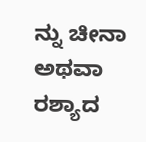ನ್ನು ಚೀನಾ ಅಥವಾ ರಶ್ಯಾದ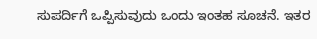ಸುಪರ್ದಿಗೆ ಒಪ್ಪಿಸುವುದು ಒಂದು ಇಂತಹ ಸೂಚನೆ. ಇತರ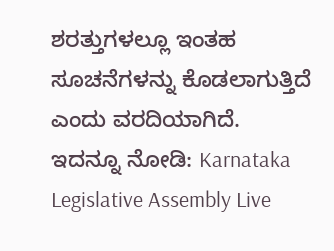ಶರತ್ತುಗಳಲ್ಲೂ ಇಂತಹ ಸೂಚನೆಗಳನ್ನು ಕೊಡಲಾಗುತ್ತಿದೆ ಎಂದು ವರದಿಯಾಗಿದೆ.
ಇದನ್ನೂ ನೋಡಿ: Karnataka Legislative Assembly Live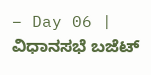– Day 06 | ವಿಧಾನಸಭೆ ಬಜೆಟ್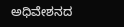ಅಧಿವೇಶನದ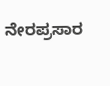ನೇರಪ್ರಸಾರ